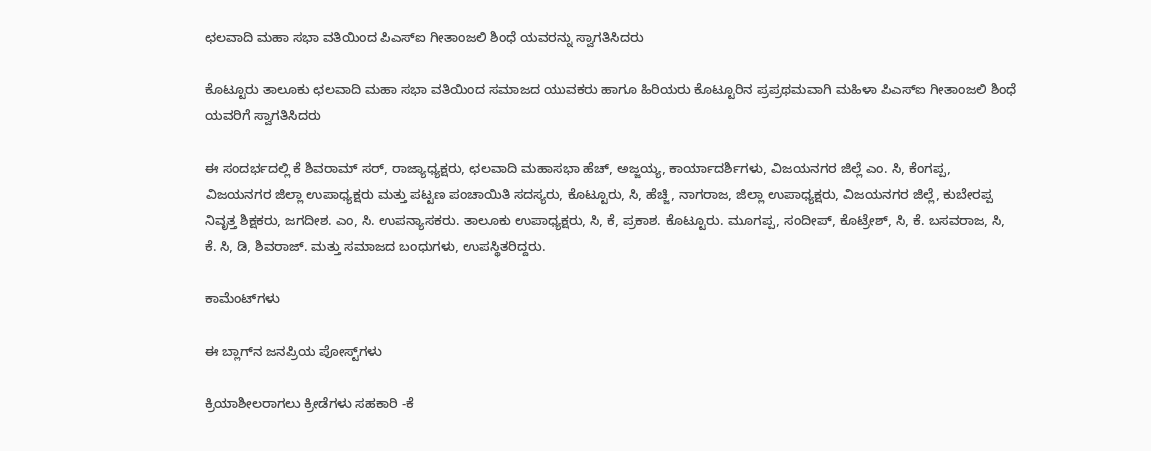ಛಲವಾದಿ ಮಹಾ ಸಭಾ ವತಿಯಿಂದ ಪಿಎಸ್ಐ ಗೀತಾಂಜಲಿ ಶಿಂಧೆ ಯವರನ್ನು ಸ್ವಾಗತಿಸಿದರು

ಕೊಟ್ಟೂರು ತಾಲೂಕು ಛಲವಾದಿ ಮಹಾ ಸಭಾ ವತಿಯಿಂದ ಸಮಾಜದ ಯುವಕರು ಹಾಗೂ ಹಿರಿಯರು ಕೊಟ್ಟೂರಿನ ಪ್ರಪ್ರಥಮವಾಗಿ ಮಹಿಳಾ ಪಿಎಸ್ಐ ಗೀತಾಂಜಲಿ ಶಿಂಧೆ ಯವರಿಗೆ ಸ್ವಾಗತಿಸಿದರು

ಈ ಸಂದರ್ಭದಲ್ಲಿ ಕೆ ಶಿವರಾಮ್ ಸರ್, ರಾಜ್ಯಾಧ್ಯಕ್ಷರು, ಛಲವಾದಿ ಮಹಾಸಭಾ ಹೆಚ್, ಅಜ್ಜಯ್ಯ, ಕಾರ್ಯಾದರ್ಶಿಗಳು, ವಿಜಯನಗರ ಜಿಲ್ಲೆ ಎಂ. ಸಿ, ಕೆಂಗಪ್ಪ, ವಿಜಯನಗರ ಜಿಲ್ಲಾ ಉಪಾಧ್ಯಕ್ಷರು ಮತ್ತು ಪಟ್ಟಣ ಪಂಚಾಯಿತಿ ಸದಸ್ಯರು, ಕೊಟ್ಟೂರು, ಸಿ, ಹೆಚ್ಜಿ, ನಾಗರಾಜ, ಜಿಲ್ಲಾ ಉಪಾಧ್ಯಕ್ಷರು, ವಿಜಯನಗರ ಜಿಲ್ಲೆ, ಕುಬೇರಪ್ಪ ನಿವೃತ್ತ ಶಿಕ್ಷಕರು, ಜಗದೀಶ. ಎಂ, ಸಿ. ಉಪನ್ಯಾಸಕರು. ತಾಲೂಕು ಉಪಾಧ್ಯಕ್ಷರು, ಸಿ, ಕೆ, ಪ್ರಕಾಶ. ಕೊಟ್ಟೂರು. ಮೂಗಪ್ಪ, ಸಂದೀಪ್, ಕೊಟ್ರೇಶ್, ಸಿ, ಕೆ. ಬಸವರಾಜ, ಸಿ, ಕೆ. ಸಿ, ಡಿ, ಶಿವರಾಜ್. ಮತ್ತು ಸಮಾಜದ ಬಂಧುಗಳು, ಉಪಸ್ಥಿತರಿದ್ದರು.

ಕಾಮೆಂಟ್‌ಗಳು

ಈ ಬ್ಲಾಗ್‌ನ ಜನಪ್ರಿಯ ಪೋಸ್ಟ್‌ಗಳು

ಕ್ರಿಯಾಶೀಲರಾಗಲು ಕ್ರೀಡೆಗಳು ಸಹಕಾರಿ -ಕೆ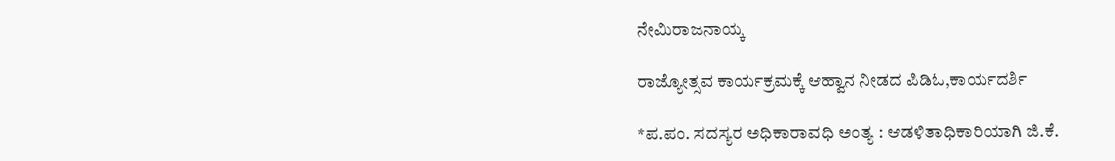ನೇಮಿರಾಜನಾಯ್ಕ

ರಾಜ್ಯೋತ್ಸವ ಕಾರ್ಯಕ್ರಮಕ್ಕೆ ಆಹ್ವಾನ ನೀಡದ ಪಿಡಿಓ,ಕಾರ್ಯದರ್ಶಿ

*ಪ.ಪಂ. ಸದಸ್ಯರ ಅಧಿಕಾರಾವಧಿ ಅಂತ್ಯ : ಆಡಳಿತಾಧಿಕಾರಿಯಾಗಿ ಜಿ.ಕೆ.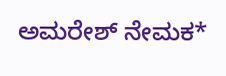ಅಮರೇಶ್ ನೇಮಕ*